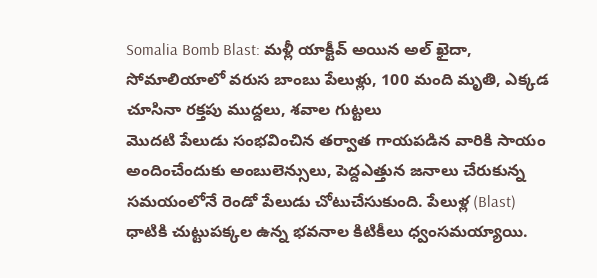Somalia Bomb Blast: మళ్లీ యాక్టీవ్ అయిన అల్ ఖైదా, సోమాలియాలో వరుస బాంబు పేలుళ్లు, 100 మంది మృతి, ఎక్కడ చూసినా రక్తపు ముద్దలు, శవాల గుట్టలు
మొదటి పేలుడు సంభవించిన తర్వాత గాయపడిన వారికి సాయం అందించేందుకు అంబులెన్సులు, పెద్దఎత్తున జనాలు చేరుకున్న సమయంలోనే రెండో పేలుడు చోటుచేసుకుంది. పేలుళ్ల (Blast) ధాటికి చుట్టుపక్కల ఉన్న భవనాల కిటికీలు ధ్వంసమయ్యాయి.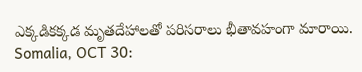ఎక్కడికక్కడ మృతదేహాలతో పరిసరాలు భీతావహంగా మారాయి.
Somalia, OCT 30: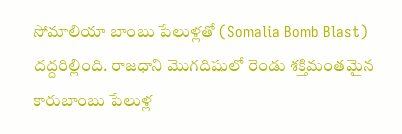సోమాలియా బాంబు పేలుళ్లతో (Somalia Bomb Blast) దద్దరిల్లింది. రాజధాని మొగదిషులో రెండు శక్తిమంతమైన కారుబాంబు పేలుళ్ల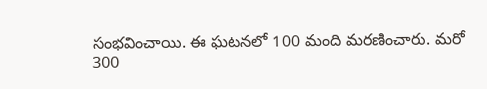సంభవించాయి. ఈ ఘటనలో 100 మంది మరణించారు. మరో 300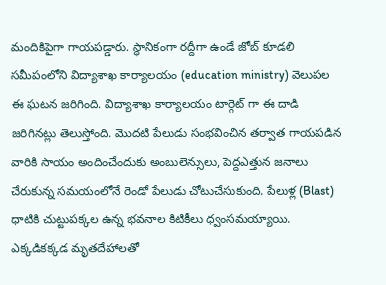మందికిపైగా గాయపడ్డారు. స్థానికంగా రద్దీగా ఉండే జోబ్ కూడలి సమీపంలోని విద్యాశాఖ కార్యాలయం (education ministry) వెలుపల ఈ ఘటన జరిగింది. విద్యాశాఖ కార్యాలయం టార్గెట్ గా ఈ దాడి జరిగినట్లు తెలుస్తోంది. మొదటి పేలుడు సంభవించిన తర్వాత గాయపడిన వారికి సాయం అందించేందుకు అంబులెన్సులు, పెద్దఎత్తున జనాలు చేరుకున్న సమయంలోనే రెండో పేలుడు చోటుచేసుకుంది. పేలుళ్ల (Blast) ధాటికి చుట్టుపక్కల ఉన్న భవనాల కిటికీలు ధ్వంసమయ్యాయి. ఎక్కడికక్కడ మృతదేహాలతో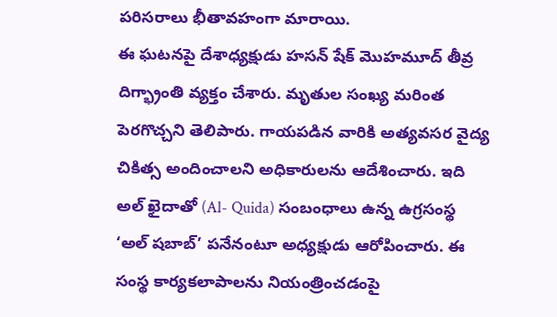పరిసరాలు భీతావహంగా మారాయి.
ఈ ఘటనపై దేశాధ్యక్షుడు హసన్ షేక్ మొహమూద్ తీవ్ర దిగ్భ్రాంతి వ్యక్తం చేశారు. మృతుల సంఖ్య మరింత పెరగొచ్చని తెలిపారు. గాయపడిన వారికి అత్యవసర వైద్య చికిత్స అందించాలని అధికారులను ఆదేశించారు. ఇది అల్ ఖైదాతో (Al- Quida) సంబంధాలు ఉన్న ఉగ్రసంస్థ ‘అల్ షబాబ్’ పనేనంటూ అధ్యక్షుడు ఆరోపించారు. ఈ సంస్థ కార్యకలాపాలను నియంత్రించడంపై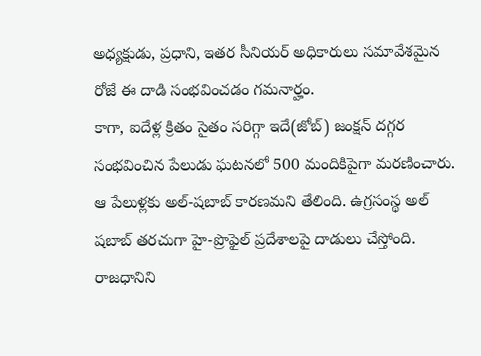అధ్యక్షుడు, ప్రధాని, ఇతర సీనియర్ అధికారులు సమావేశమైన రోజే ఈ దాడి సంభవించడం గమనార్హం.
కాగా, ఐదేళ్ల క్రితం సైతం సరిగ్గా ఇదే(జోబ్) జంక్షన్ దగ్గర సంభవించిన పేలుడు ఘటనలో 500 మందికిపైగా మరణించారు. ఆ పేలుళ్లకు అల్-షబాబ్ కారణమని తేలింది. ఉగ్రసంస్థ అల్ షబాబ్ తరచుగా హై-ప్రొఫైల్ ప్రదేశాలపై దాడులు చేస్తోంది. రాజధానిని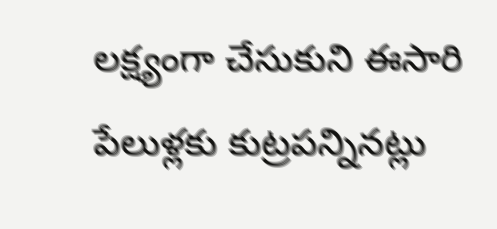లక్ష్యంగా చేసుకుని ఈసారి పేలుళ్లకు కుట్రపన్నినట్లు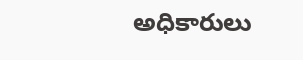అధికారులు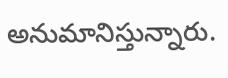అనుమానిస్తున్నారు.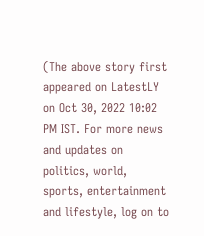(The above story first appeared on LatestLY on Oct 30, 2022 10:02 PM IST. For more news and updates on politics, world, sports, entertainment and lifestyle, log on to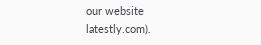our website latestly.com).